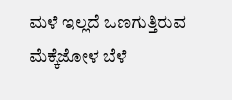ಮಳೆ ಇಲ್ಲದೆ ಒಣಗುತ್ತಿರುವ ಮೆಕ್ಕೆಜೋಳ ಬೆಳೆ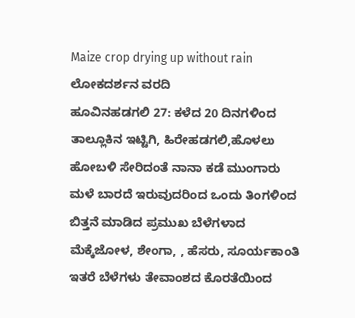Maize crop drying up without rain
ಲೋಕದರ್ಶನ ವರದಿ
ಹೂವಿನಹಡಗಲಿ 27: ಕಳೆದ 20 ದಿನಗಳಿಂದ ತಾಲ್ಲೂಕಿನ ಇಟ್ಟಿಗಿ, ಹಿರೇಹಡಗಲಿ,ಹೊಳಲು ಹೋಬಳಿ ಸೇರಿದಂತೆ ನಾನಾ ಕಡೆ ಮುಂಗಾರು ಮಳೆ ಬಾರದೆ ಇರುವುದರಿಂದ ಒಂದು ತಿಂಗಳಿಂದ ಬಿತ್ತನೆ ಮಾಡಿದ ಪ್ರಮುಖ ಬೆಳೆಗಳಾದ ಮೆಕ್ಕೆಜೋಳ, ಶೇಂಗಾ, , ಹೆಸರು, ಸೂರ್ಯಕಾಂತಿ ಇತರೆ ಬೆಳೆಗಳು ತೇವಾಂಶದ ಕೊರತೆಯಿಂದ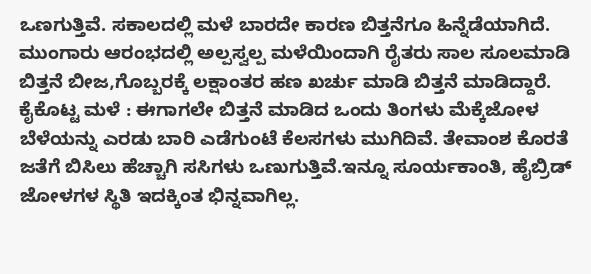ಒಣಗುತ್ತಿವೆ. ಸಕಾಲದಲ್ಲಿ ಮಳೆ ಬಾರದೇ ಕಾರಣ ಬಿತ್ತನೆಗೂ ಹಿನ್ನೆಡೆಯಾಗಿದೆ. ಮುಂಗಾರು ಆರಂಭದಲ್ಲಿ ಅಲ್ಪಸ್ವಲ್ಪ ಮಳೆಯಿಂದಾಗಿ ರೈತರು ಸಾಲ ಸೂಲಮಾಡಿ ಬಿತ್ತನೆ ಬೀಜ,ಗೊಬ್ಬರಕ್ಕೆ ಲಕ್ಷಾಂತರ ಹಣ ಖರ್ಚು ಮಾಡಿ ಬಿತ್ತನೆ ಮಾಡಿದ್ದಾರೆ.
ಕೈಕೊಟ್ಟ ಮಳೆ : ಈಗಾಗಲೇ ಬಿತ್ತನೆ ಮಾಡಿದ ಒಂದು ತಿಂಗಳು ಮೆಕ್ಕೆಜೋಳ ಬೆಳೆಯನ್ನು ಎರಡು ಬಾರಿ ಎಡೆಗುಂಟೆ ಕೆಲಸಗಳು ಮುಗಿದಿವೆ. ತೇವಾಂಶ ಕೊರತೆ ಜತೆಗೆ ಬಿಸಿಲು ಹೆಚ್ಚಾಗಿ ಸಸಿಗಳು ಒಣುಗುತ್ತಿವೆ.ಇನ್ನೂ ಸೂರ್ಯಕಾಂತಿ, ಹೈಬ್ರಿಡ್ ಜೋಳಗಳ ಸ್ಥಿತಿ ಇದಕ್ಕಿಂತ ಭಿನ್ನವಾಗಿಲ್ಲ.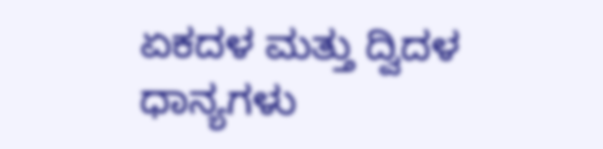ಏಕದಳ ಮತ್ತು ದ್ವಿದಳ ಧಾನ್ಯಗಳು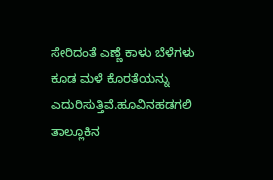ಸೇರಿದಂತೆ ಎಣ್ಣೆ ಕಾಳು ಬೆಳೆಗಳು ಕೂಡ ಮಳೆ ಕೊರತೆಯನ್ನು ಎದುರಿಸುತ್ತಿವೆ.ಹೂವಿನಹಡಗಲಿ ತಾಲ್ಲೂಕಿನ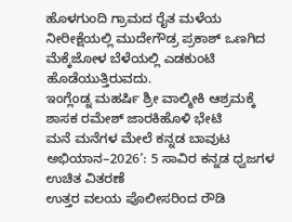ಹೊಳಗುಂದಿ ಗ್ರಾಮದ ರೈತ ಮಳೆಯ ನೀರೀಕ್ಷೆಯಲ್ಲಿ ಮುದೇಗೌಡ್ರ ಪ್ರಕಾಶ್ ಒಣಗಿದ ಮೆಕ್ಕೆಜೋಳ ಬೆಳೆಯಲ್ಲಿ ಎಡಕುಂಟಿ ಹೊಡೆಯುತ್ತಿರುವದು.
ಇಂಗ್ಲೆಂಡ್ನ ಮಹರ್ಷಿ ಶ್ರೀ ವಾಲ್ಮೀಕಿ ಆಶ್ರಮಕ್ಕೆ ಶಾಸಕ ರಮೇಶ್ ಜಾರಕಿಹೊಳಿ ಭೇಟಿ
ಮನೆ ಮನೆಗಳ ಮೇಲೆ ಕನ್ನಡ ಬಾವುಟ ಅಭಿಯಾನ–2026’: 5 ಸಾವಿರ ಕನ್ನಡ ಧ್ವಜಗಳ ಉಚಿತ ವಿತರಣೆ
ಉತ್ತರ ವಲಯ ಪೊಲೀಸರಿಂದ ರೌಡಿ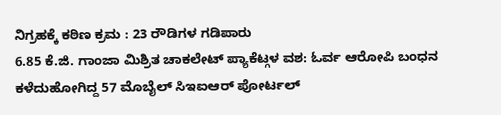ನಿಗ್ರಹಕ್ಕೆ ಕಠಿಣ ಕ್ರಮ : 23 ರೌಡಿಗಳ ಗಡಿಪಾರು
6.85 ಕೆ.ಜಿ. ಗಾಂಜಾ ಮಿಶ್ರಿತ ಚಾಕಲೇಟ್ ಪ್ಯಾಕೆಟ್ಗಳ ವಶ: ಓರ್ವ ಆರೋಪಿ ಬಂಧನ
ಕಳೆದುಹೋಗಿದ್ದ 57 ಮೊಬೈಲ್ ಸಿಇಐಆರ್ ಪೋರ್ಟಲ್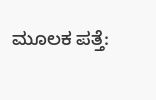ಮೂಲಕ ಪತ್ತೆ: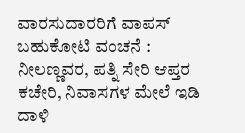ವಾರಸುದಾರರಿಗೆ ವಾಪಸ್
ಬಹುಕೋಟಿ ವಂಚನೆ : ನೀಲಣ್ಣವರ, ಪತ್ನಿ ಸೇರಿ ಆಪ್ತರ ಕಚೇರಿ, ನಿವಾಸಗಳ ಮೇಲೆ ಇಡಿ ದಾಳಿ